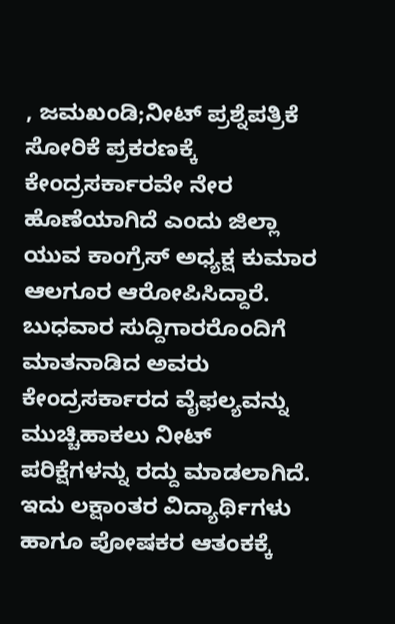, ಜಮಖಂಡಿ;ನೀಟ್ ಪ್ರಶ್ನೆಪತ್ರಿಕೆ ಸೋರಿಕೆ ಪ್ರಕರಣಕ್ಕೆ ಕೇಂದ್ರಸರ್ಕಾರವೇ ನೇರ ಹೊಣೆಯಾಗಿದೆ ಎಂದು ಜಿಲ್ಲಾ ಯುವ ಕಾಂಗ್ರೆಸ್ ಅಧ್ಯಕ್ಷ ಕುಮಾರ ಆಲಗೂರ ಆರೋಪಿಸಿದ್ದಾರೆ. ಬುಧವಾರ ಸುದ್ದಿಗಾರರೊಂದಿಗೆ ಮಾತನಾಡಿದ ಅವರು ಕೇಂದ್ರಸರ್ಕಾರದ ವೈಫಲ್ಯವನ್ನು ಮುಚ್ಚಿಹಾಕಲು ನೀಟ್ ಪರಿಕ್ಷೆಗಳನ್ನು ರದ್ದು ಮಾಡಲಾಗಿದೆ. ಇದು ಲಕ್ಷಾಂತರ ವಿದ್ಯಾರ್ಥಿಗಳು ಹಾಗೂ ಪೋಷಕರ ಆತಂಕಕ್ಕೆ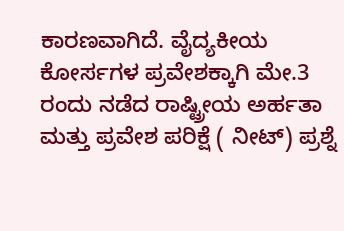ಕಾರಣವಾಗಿದೆ. ವೈದ್ಯಕೀಯ ಕೋರ್ಸಗಳ ಪ್ರವೇಶಕ್ಕಾಗಿ ಮೇ.3 ರಂದು ನಡೆದ ರಾಷ್ಟ್ರೀಯ ಅರ್ಹತಾ ಮತ್ತು ಪ್ರವೇಶ ಪರಿಕ್ಷೆ ( ನೀಟ್) ಪ್ರಶ್ನೆ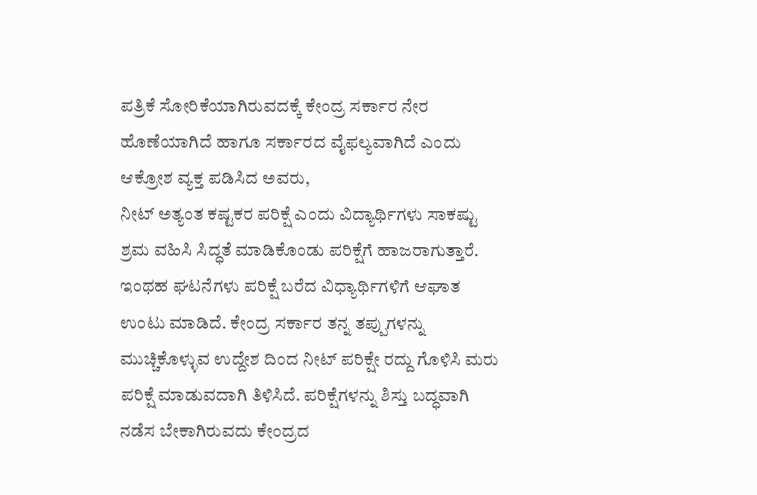ಪತ್ರಿಕೆ ಸೋರಿಕೆಯಾಗಿರುವದಕ್ಕೆ ಕೇಂದ್ರ ಸರ್ಕಾರ ನೇರ ಹೊಣೆಯಾಗಿದೆ ಹಾಗೂ ಸರ್ಕಾರದ ವೈಫಲ್ಯವಾಗಿದೆ ಎಂದು ಆಕ್ರೋಶ ವ್ಯಕ್ತ ಪಡಿಸಿದ ಅವರು,
ನೀಟ್ ಅತ್ಯಂತ ಕಷ್ಟಕರ ಪರಿಕ್ಷೆ ಎಂದು ವಿದ್ಯಾರ್ಥಿಗಳು ಸಾಕಷ್ಟು ಶ್ರಮ ವಹಿಸಿ ಸಿದ್ಧತೆ ಮಾಡಿಕೊಂಡು ಪರಿಕ್ಷೆಗೆ ಹಾಜರಾಗುತ್ತಾರೆ. ಇಂಥಹ ಘಟನೆಗಳು ಪರಿಕ್ಷೆ ಬರೆದ ವಿಧ್ಯಾರ್ಥಿಗಳಿಗೆ ಆಘಾತ ಉಂಟು ಮಾಡಿದೆ. ಕೇಂದ್ರ ಸರ್ಕಾರ ತನ್ನ ತಪ್ಪುಗಳನ್ನು ಮುಚ್ಚಿಕೊಳ್ಳುವ ಉದ್ದೇಶ ದಿಂದ ನೀಟ್ ಪರಿಕ್ಷೇ ರದ್ದು ಗೊಳಿಸಿ ಮರು ಪರಿಕ್ಷೆ ಮಾಡುವದಾಗಿ ತಿಳಿಸಿದೆ. ಪರಿಕ್ಷೆಗಳನ್ನು ಶಿಸ್ತು ಬದ್ಧವಾಗಿ ನಡೆಸ ಬೇಕಾಗಿರುವದು ಕೇಂದ್ರದ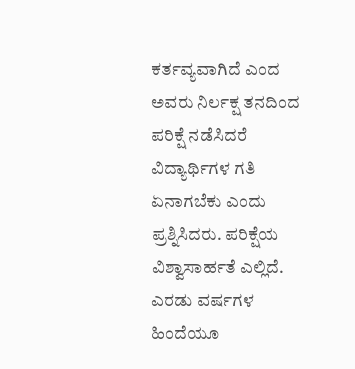ಕರ್ತವ್ಯವಾಗಿದೆ ಎಂದ ಅವರು ನಿರ್ಲಕ್ಷ ತನದಿಂದ ಪರಿಕ್ಷೆ ನಡೆಸಿದರೆ ವಿದ್ಯಾರ್ಥಿಗಳ ಗತಿ ಏನಾಗಬೆಕು ಎಂದು ಪ್ರಶ್ನಿಸಿದರು. ಪರಿಕ್ಷೆಯ ವಿಶ್ವಾಸಾರ್ಹತೆ ಎಲ್ಲಿದೆ. ಎರಡು ವರ್ಷಗಳ ಹಿಂದೆಯೂ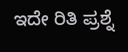ಇದೇ ರಿತಿ ಪ್ರಶ್ನೆ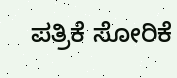ಪತ್ರಿಕೆ ಸೋರಿಕೆ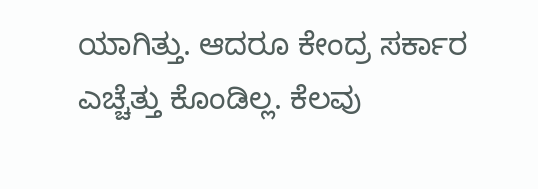ಯಾಗಿತ್ತು. ಆದರೂ ಕೇಂದ್ರ ಸರ್ಕಾರ ಎಚ್ಚೆತ್ತು ಕೊಂಡಿಲ್ಲ. ಕೆಲವು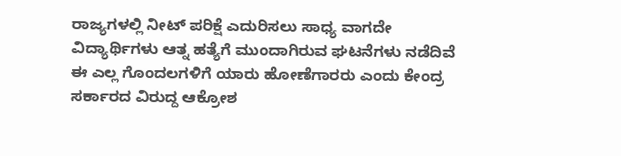ರಾಜ್ಯಗಳಲ್ಲಿ ನೀಟ್ ಪರಿಕ್ಷೆ ಎದುರಿಸಲು ಸಾಧ್ಯ ವಾಗದೇ ವಿದ್ಯಾರ್ಥಿಗಳು ಆತ್ನ ಹತ್ಯೆಗೆ ಮುಂದಾಗಿರುವ ಘಟನೆಗಳು ನಡೆದಿವೆ ಈ ಎಲ್ಲ ಗೊಂದಲಗಳಿಗೆ ಯಾರು ಹೋಣೆಗಾರರು ಎಂದು ಕೇಂದ್ರ ಸರ್ಕಾರದ ವಿರುದ್ದ ಆಕ್ರೋಶ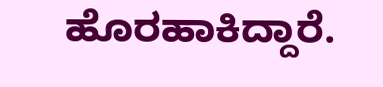ಹೊರಹಾಕಿದ್ದಾರೆ.